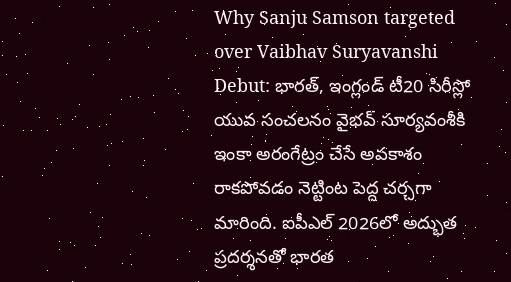Why Sanju Samson targeted over Vaibhav Suryavanshi Debut: భారత్, ఇంగ్లండ్ టీ20 సిరీస్లో యువ సంచలనం వైభవ్ సూర్యవంశీకి ఇంకా అరంగేట్రం చేసే అవకాశం రాకపోవడం నెట్టింట పెద్ద చర్చగా మారింది. ఐపీఎల్ 2026లో అద్భుత ప్రదర్శనతో భారత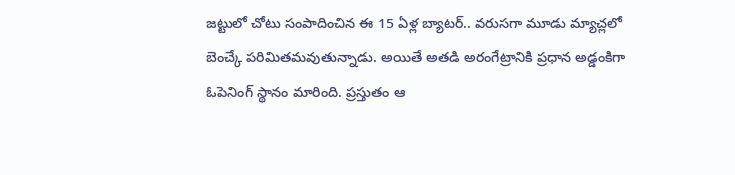జట్టులో చోటు సంపాదించిన ఈ 15 ఏళ్ల బ్యాటర్.. వరుసగా మూడు మ్యాచ్లలో బెంచ్కే పరిమితమవుతున్నాడు. అయితే అతడి అరంగేట్రానికి ప్రధాన అడ్డంకిగా ఓపెనింగ్ స్థానం మారింది. ప్రస్తుతం ఆ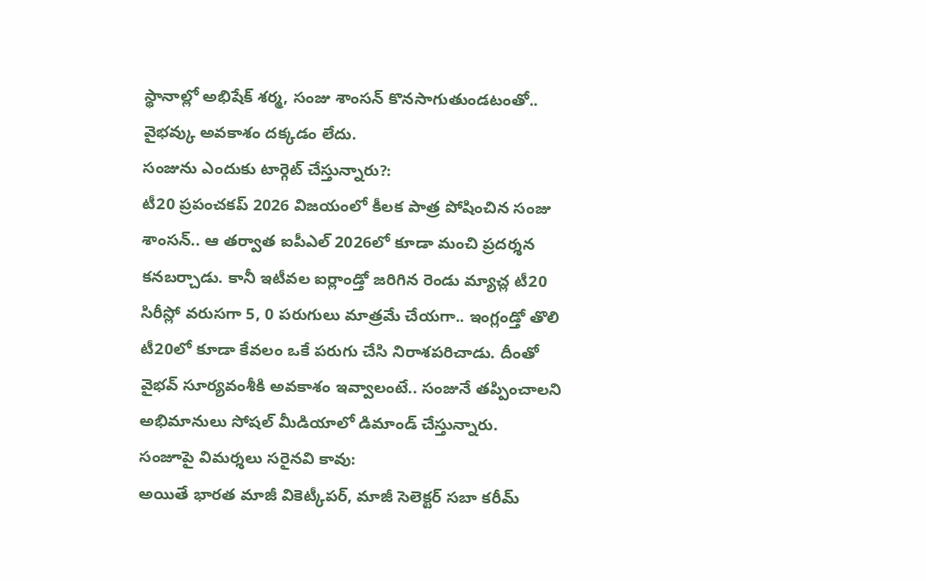స్థానాల్లో అభిషేక్ శర్మ, సంజు శాంసన్ కొనసాగుతుండటంతో.. వైభవ్కు అవకాశం దక్కడం లేదు.
సంజును ఎందుకు టార్గెట్ చేస్తున్నారు?:
టీ20 ప్రపంచకప్ 2026 విజయంలో కీలక పాత్ర పోషించిన సంజు శాంసన్.. ఆ తర్వాత ఐపీఎల్ 2026లో కూడా మంచి ప్రదర్శన కనబర్చాడు. కానీ ఇటీవల ఐర్లాండ్తో జరిగిన రెండు మ్యాచ్ల టీ20 సిరీస్లో వరుసగా 5, 0 పరుగులు మాత్రమే చేయగా.. ఇంగ్లండ్తో తొలి టీ20లో కూడా కేవలం ఒకే పరుగు చేసి నిరాశపరిచాడు. దీంతో వైభవ్ సూర్యవంశీకి అవకాశం ఇవ్వాలంటే.. సంజునే తప్పించాలని అభిమానులు సోషల్ మీడియాలో డిమాండ్ చేస్తున్నారు.
సంజూపై విమర్శలు సరైనవి కావు:
అయితే భారత మాజీ వికెట్కీపర్, మాజీ సెలెక్టర్ సబా కరీమ్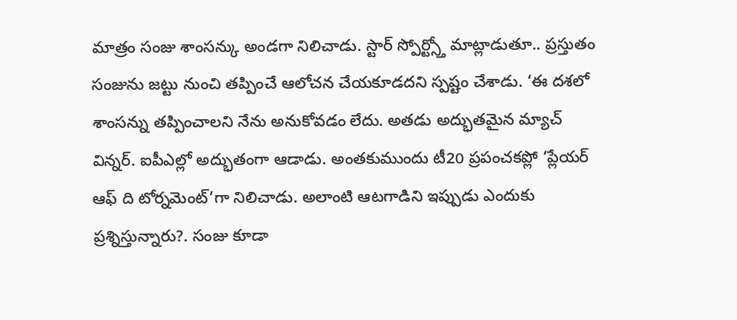మాత్రం సంజు శాంసన్కు అండగా నిలిచాడు. స్టార్ స్పోర్ట్స్తో మాట్లాడుతూ.. ప్రస్తుతం సంజును జట్టు నుంచి తప్పించే ఆలోచన చేయకూడదని స్పష్టం చేశాడు. ‘ఈ దశలో శాంసన్ను తప్పించాలని నేను అనుకోవడం లేదు. అతడు అద్భుతమైన మ్యాచ్ విన్నర్. ఐపీఎల్లో అద్భుతంగా ఆడాడు. అంతకుముందు టీ20 ప్రపంచకప్లో ‘ప్లేయర్ ఆఫ్ ది టోర్నమెంట్’గా నిలిచాడు. అలాంటి ఆటగాడిని ఇప్పుడు ఎందుకు ప్రశ్నిస్తున్నారు?. సంజు కూడా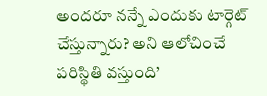అందరూ నన్నే ఎందుకు టార్గెట్ చేస్తున్నారు? అని ఆలోచించే పరిస్థితి వస్తుంది’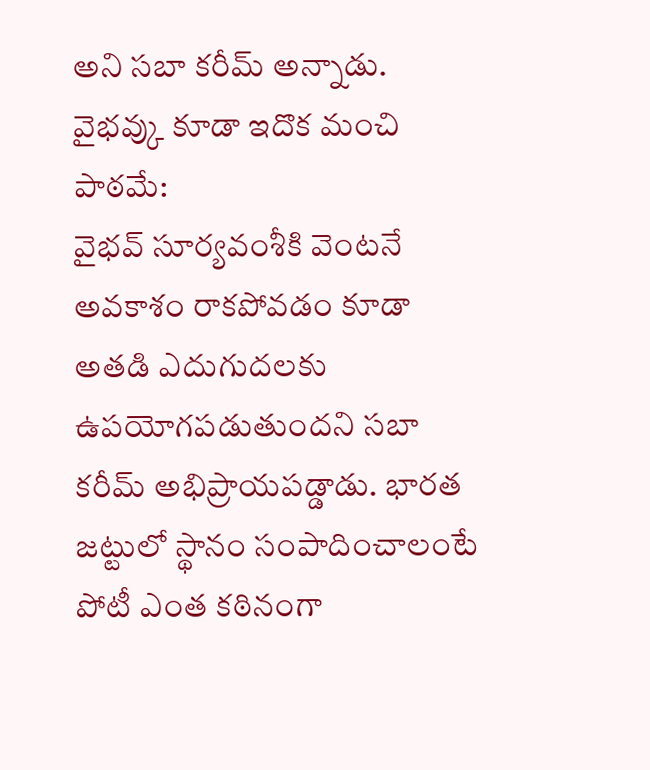అని సబా కరీమ్ అన్నాడు.
వైభవ్కు కూడా ఇదొక మంచి పాఠమే:
వైభవ్ సూర్యవంశీకి వెంటనే అవకాశం రాకపోవడం కూడా అతడి ఎదుగుదలకు ఉపయోగపడుతుందని సబా కరీమ్ అభిప్రాయపడ్డాడు. భారత జట్టులో స్థానం సంపాదించాలంటే పోటీ ఎంత కఠినంగా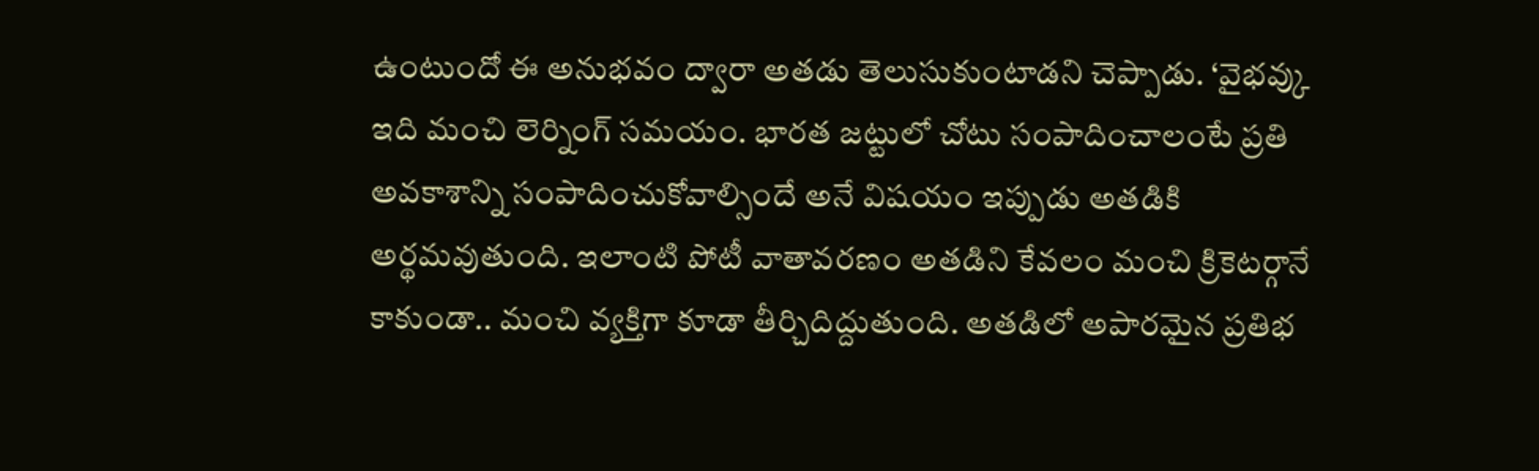ఉంటుందో ఈ అనుభవం ద్వారా అతడు తెలుసుకుంటాడని చెప్పాడు. ‘వైభవ్కు ఇది మంచి లెర్నింగ్ సమయం. భారత జట్టులో చోటు సంపాదించాలంటే ప్రతి అవకాశాన్ని సంపాదించుకోవాల్సిందే అనే విషయం ఇప్పుడు అతడికి అర్థమవుతుంది. ఇలాంటి పోటీ వాతావరణం అతడిని కేవలం మంచి క్రికెటర్గానే కాకుండా.. మంచి వ్యక్తిగా కూడా తీర్చిదిద్దుతుంది. అతడిలో అపారమైన ప్రతిభ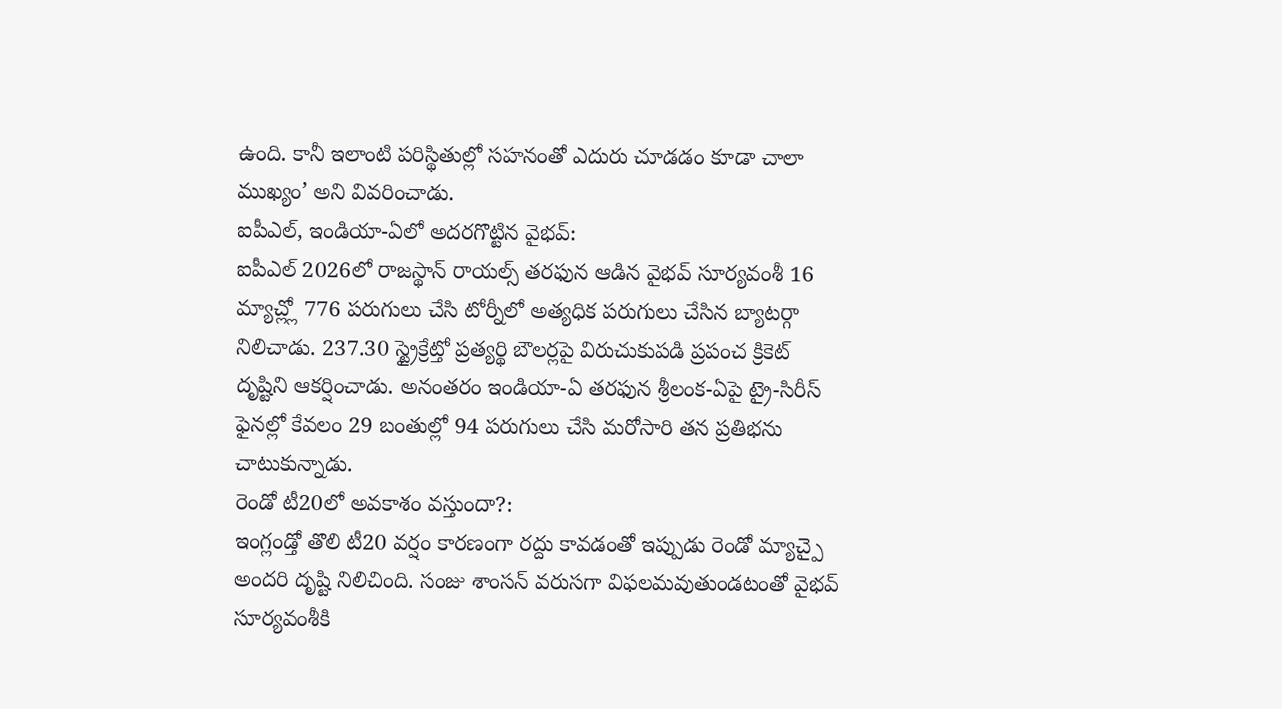ఉంది. కానీ ఇలాంటి పరిస్థితుల్లో సహనంతో ఎదురు చూడడం కూడా చాలా ముఖ్యం’ అని వివరించాడు.
ఐపీఎల్, ఇండియా-ఏలో అదరగొట్టిన వైభవ్:
ఐపీఎల్ 2026లో రాజస్థాన్ రాయల్స్ తరఫున ఆడిన వైభవ్ సూర్యవంశీ 16 మ్యాచ్ల్లో 776 పరుగులు చేసి టోర్నీలో అత్యధిక పరుగులు చేసిన బ్యాటర్గా నిలిచాడు. 237.30 స్ట్రైక్రేట్తో ప్రత్యర్థి బౌలర్లపై విరుచుకుపడి ప్రపంచ క్రికెట్ దృష్టిని ఆకర్షించాడు. అనంతరం ఇండియా-ఏ తరఫున శ్రీలంక-ఏపై ట్రై-సిరీస్ ఫైనల్లో కేవలం 29 బంతుల్లో 94 పరుగులు చేసి మరోసారి తన ప్రతిభను చాటుకున్నాడు.
రెండో టీ20లో అవకాశం వస్తుందా?:
ఇంగ్లండ్తో తొలి టీ20 వర్షం కారణంగా రద్దు కావడంతో ఇప్పుడు రెండో మ్యాచ్పై అందరి దృష్టి నిలిచింది. సంజు శాంసన్ వరుసగా విఫలమవుతుండటంతో వైభవ్ సూర్యవంశీకి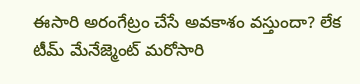ఈసారి అరంగేట్రం చేసే అవకాశం వస్తుందా? లేక టీమ్ మేనేజ్మెంట్ మరోసారి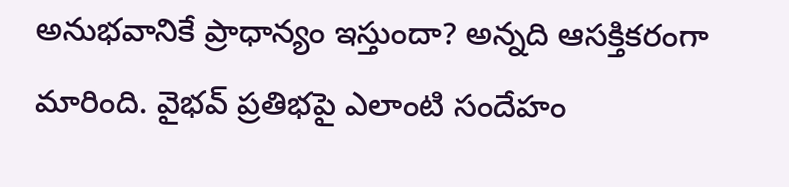అనుభవానికే ప్రాధాన్యం ఇస్తుందా? అన్నది ఆసక్తికరంగా మారింది. వైభవ్ ప్రతిభపై ఎలాంటి సందేహం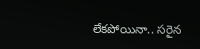లేకపోయినా.. సరైన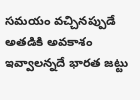సమయం వచ్చినప్పుడే అతడికి అవకాశం ఇవ్వాలన్నదే భారత జట్టు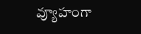వ్యూహంగా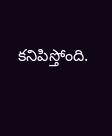కనిపిస్తోంది.